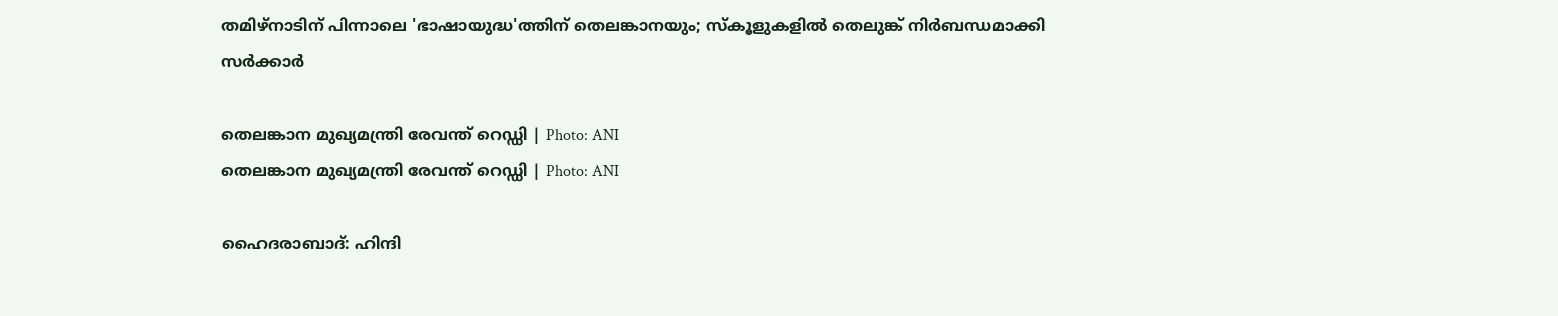തമിഴ്‌നാടിന് പിന്നാലെ 'ഭാഷായുദ്ധ'ത്തിന് തെലങ്കാനയും; സ്‌കൂളുകളിൽ തെലുങ്ക് നിർബന്ധമാക്കി സർക്കാർ

തെലങ്കാന മുഖ്യമന്ത്രി രേവന്ത് റെഡ്ഡി | Photo: ANI
തെലങ്കാന മുഖ്യമന്ത്രി രേവന്ത് റെഡ്ഡി | Photo: ANI

ഹൈദരാബാദ്: ഹിന്ദി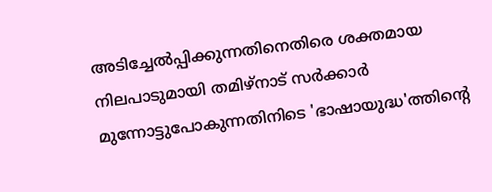അടിച്ചേല്‍പ്പിക്കുന്നതിനെതിരെ ശക്തമായ നിലപാടുമായി തമിഴ്‌നാട് സര്‍ക്കാര്‍ മുന്നോട്ടുപോകുന്നതിനിടെ 'ഭാഷായുദ്ധ'ത്തിന്റെ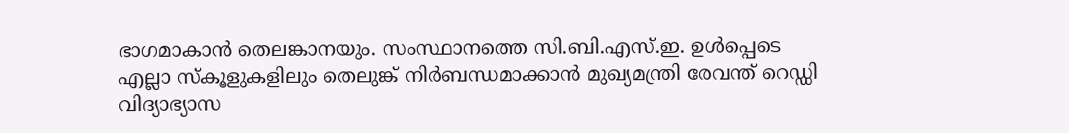ഭാഗമാകാന്‍ തെലങ്കാനയും. സംസ്ഥാനത്തെ സി.ബി.എസ്.ഇ. ഉള്‍പ്പെടെ എല്ലാ സ്‌കൂളുകളിലും തെലുങ്ക് നിര്‍ബന്ധമാക്കാന്‍ മുഖ്യമന്ത്രി രേവന്ത് റെഡ്ഡി വിദ്യാഭ്യാസ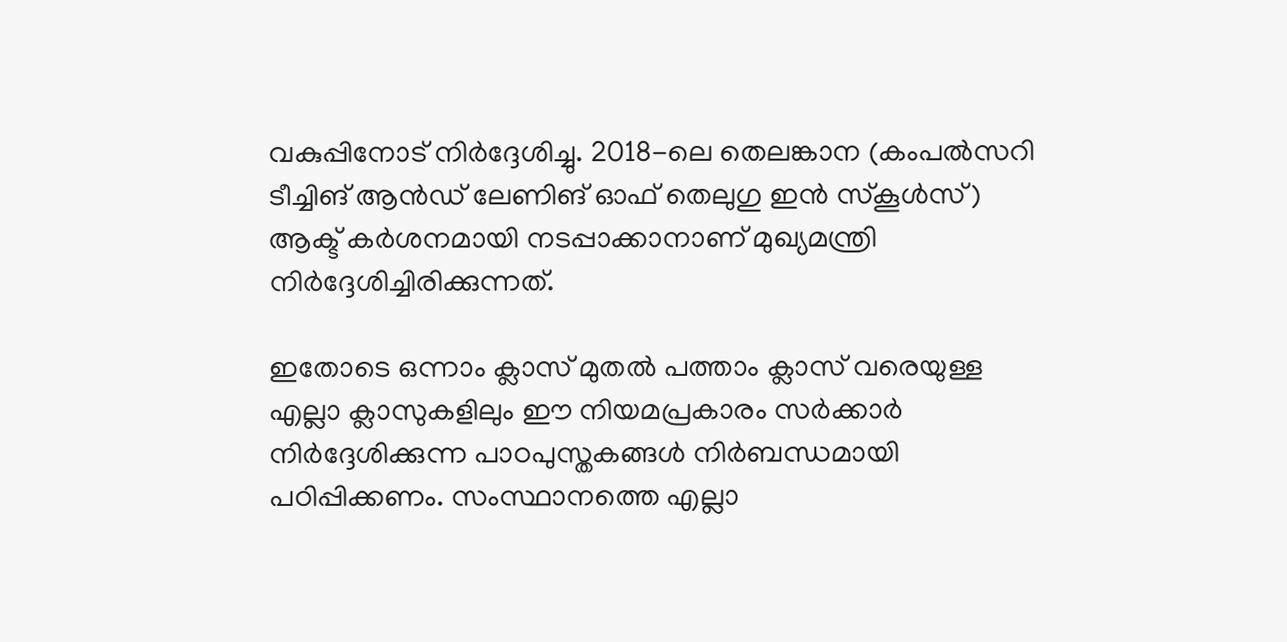വകുപ്പിനോട് നിര്‍ദ്ദേശിച്ചു. 2018-ലെ തെലങ്കാന (കംപല്‍സറി ടീച്ചിങ് ആന്‍ഡ് ലേണിങ് ഓഫ് തെലുഗു ഇന്‍ സ്‌കൂള്‍സ്) ആക്ട് കര്‍ശനമായി നടപ്പാക്കാനാണ് മുഖ്യമന്ത്രി നിര്‍ദ്ദേശിച്ചിരിക്കുന്നത്.

ഇതോടെ ഒന്നാം ക്ലാസ് മുതല്‍ പത്താം ക്ലാസ് വരെയുള്ള എല്ലാ ക്ലാസുകളിലും ഈ നിയമപ്രകാരം സര്‍ക്കാര്‍ നിര്‍ദ്ദേശിക്കുന്ന പാഠപുസ്തകങ്ങള്‍ നിര്‍ബന്ധമായി പഠിപ്പിക്കണം. സംസ്ഥാനത്തെ എല്ലാ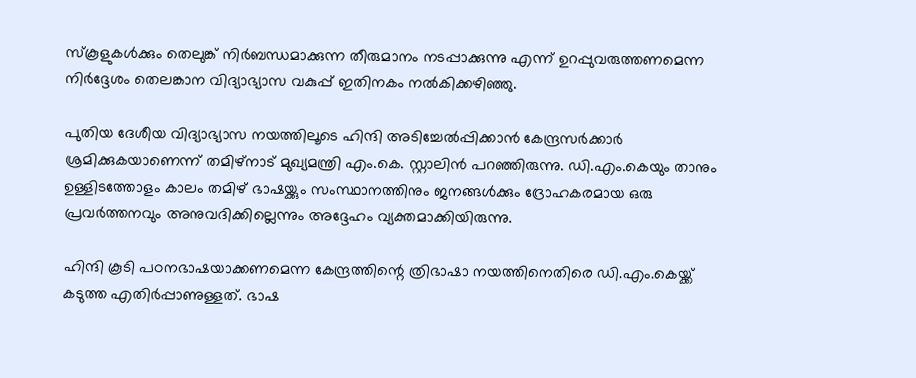സ്‌കൂളുകള്‍ക്കും തെലുങ്ക് നിര്‍ബന്ധമാക്കുന്ന തീരുമാനം നടപ്പാക്കുന്നു എന്ന് ഉറപ്പുവരുത്തണമെന്ന നിര്‍ദ്ദേശം തെലങ്കാന വിദ്യാഭ്യാസ വകുപ്പ് ഇതിനകം നല്‍കിക്കഴിഞ്ഞു.

പുതിയ ദേശീയ വിദ്യാഭ്യാസ നയത്തിലൂടെ ഹിന്ദി അടിച്ചേല്‍പ്പിക്കാന്‍ കേന്ദ്രസര്‍ക്കാര്‍ ശ്രമിക്കുകയാണെന്ന് തമിഴ്‌നാട് മുഖ്യമന്ത്രി എം.കെ. സ്റ്റാലിന്‍ പറഞ്ഞിരുന്നു. ഡി.എം.കെയും താനും ഉള്ളിടത്തോളം കാലം തമിഴ് ഭാഷയ്ക്കും സംസ്ഥാനത്തിനും ജനങ്ങള്‍ക്കും ദ്രോഹകരമായ ഒരു പ്രവര്‍ത്തനവും അനുവദിക്കില്ലെന്നും അദ്ദേഹം വ്യക്തമാക്കിയിരുന്നു.

ഹിന്ദി കൂടി പഠനഭാഷയാക്കണമെന്ന കേന്ദ്രത്തിന്റെ ത്രിഭാഷാ നയത്തിനെതിരെ ഡി.എം.കെയ്ക്ക് കടുത്ത എതിര്‍പ്പാണുള്ളത്. ഭാഷ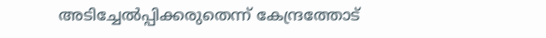അടിച്ചേല്‍പ്പിക്കരുതെന്ന് കേന്ദ്രത്തോട്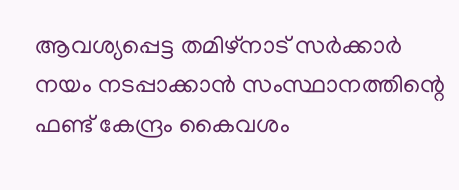ആവശ്യപ്പെട്ട തമിഴ്‌നാട് സര്‍ക്കാര്‍ നയം നടപ്പാക്കാന്‍ സംസ്ഥാനത്തിന്റെ ഫണ്ട് കേന്ദ്രം കൈവശം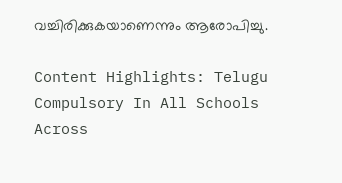വച്ചിരിക്കുകയാണെന്നും ആരോപിച്ചു.

Content Highlights: Telugu Compulsory In All Schools Across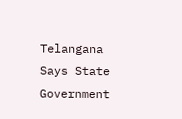Telangana Says State Government